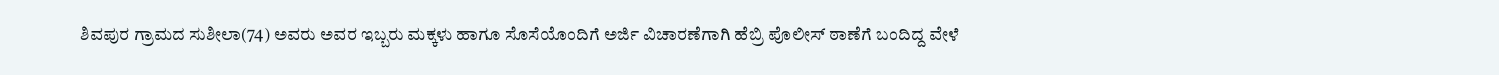ಶಿವಪುರ ಗ್ರಾಮದ ಸುಶೀಲಾ(74) ಅವರು ಅವರ ಇಬ್ಬರು ಮಕ್ಕಳು ಹಾಗೂ ಸೊಸೆಯೊಂದಿಗೆ ಅರ್ಜಿ ವಿಚಾರಣೆಗಾಗಿ ಹೆಬ್ರಿ ಪೊಲೀಸ್ ಠಾಣೆಗೆ ಬಂದಿದ್ದ ವೇಳೆ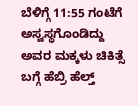ಬೆಳಿಗ್ಗೆ 11:55 ಗಂಟೆಗೆ ಅಸ್ವಸ್ಥಗೊಂಡಿದ್ದು ಅವರ ಮಕ್ಕಳು ಚಿಕಿತ್ಸೆ ಬಗ್ಗೆ ಹೆಬ್ರಿ ಹೆಲ್ತ್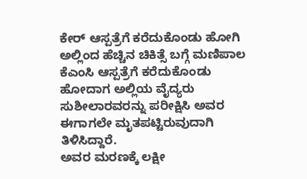ಕೇರ್ ಆಸ್ಪತ್ರೆಗೆ ಕರೆದುಕೊಂಡು ಹೋಗಿ ಅಲ್ಲಿಂದ ಹೆಚ್ಚಿನ ಚಿಕಿತ್ಸೆ ಬಗ್ಗೆ ಮಣಿಪಾಲ ಕೆಎಂಸಿ ಆಸ್ಪತ್ರೆಗೆ ಕರೆದುಕೊಂಡು ಹೋದಾಗ ಅಲ್ಲಿಯ ವೈದ್ಯರು ಸುಶೀಲಾರವರನ್ನು ಪರೀಕ್ಷಿಸಿ ಅವರ ಈಗಾಗಲೇ ಮೃತಪಟ್ಟಿರುವುದಾಗಿ ತಿಳಿಸಿದ್ದಾರೆ.
ಅವರ ಮರಣಕ್ಕೆ ಲಕ್ಷೀ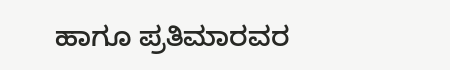ಹಾಗೂ ಪ್ರತಿಮಾರವರ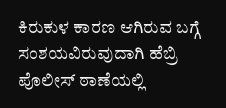ಕಿರುಕುಳ ಕಾರಣ ಆಗಿರುವ ಬಗ್ಗೆ ಸಂಶಯವಿರುವುದಾಗಿ ಹೆಬ್ರಿ ಪೊಲೀಸ್ ಠಾಣೆಯಲ್ಲಿ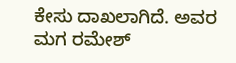ಕೇಸು ದಾಖಲಾಗಿದೆ. ಅವರ ಮಗ ರಮೇಶ್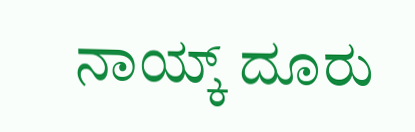ನಾಯ್ಕ್ ದೂರು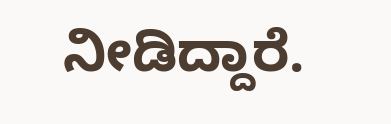ನೀಡಿದ್ದಾರೆ.